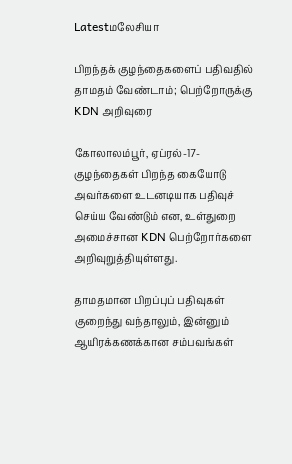Latestமலேசியா

பிறந்தக் குழந்தைகளைப் பதிவதில் தாமதம் வேண்டாம்; பெற்றோருக்கு KDN அறிவுரை

கோலாலம்பூர், ஏப்ரல்-17-குழந்தைகள் பிறந்த கையோடு அவர்களை உடனடியாக பதிவுச் செய்ய வேண்டும் என, உள்துறை அமைச்சான KDN பெற்றோர்களை அறிவுறுத்தியுள்ளது.

தாமதமான பிறப்புப் பதிவுகள் குறைந்து வந்தாலும், இன்னும் ஆயிரக்கணக்கான சம்பவங்கள்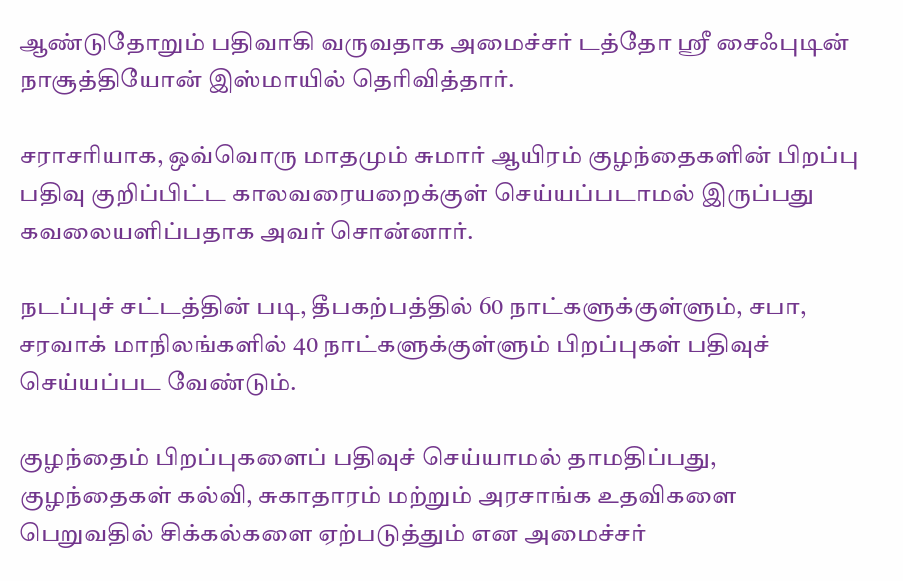ஆண்டுதோறும் பதிவாகி வருவதாக அமைச்சர் டத்தோ ஸ்ரீ சைஃபுடின் நாசூத்தியோன் இஸ்மாயில் தெரிவித்தார்.

சராசரியாக, ஒவ்வொரு மாதமும் சுமார் ஆயிரம் குழந்தைகளின் பிறப்பு பதிவு குறிப்பிட்ட காலவரையறைக்குள் செய்யப்படாமல் இருப்பது கவலையளிப்பதாக அவர் சொன்னார்.

நடப்புச் சட்டத்தின் படி, தீபகற்பத்தில் 60 நாட்களுக்குள்ளும், சபா, சரவாக் மாநிலங்களில் 40 நாட்களுக்குள்ளும் பிறப்புகள் பதிவுச் செய்யப்பட வேண்டும்.

குழந்தைம் பிறப்புகளைப் பதிவுச் செய்யாமல் தாமதிப்பது, குழந்தைகள் கல்வி, சுகாதாரம் மற்றும் அரசாங்க உதவிகளை பெறுவதில் சிக்கல்களை ஏற்படுத்தும் என அமைச்சர்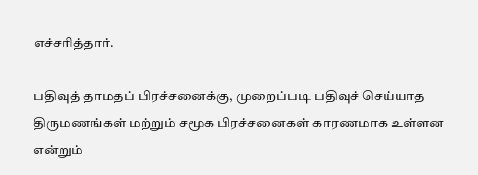எச்சரித்தார்.

பதிவுத் தாமதப் பிரச்சனைக்கு, முறைப்படி பதிவுச் செய்யாத திருமணங்கள் மற்றும் சமூக பிரச்சனைகள் காரணமாக உள்ளன என்றும்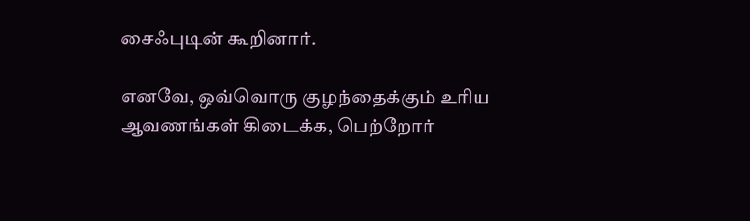சைஃபுடின் கூறினார்.

எனவே, ஒவ்வொரு குழந்தைக்கும் உரிய ஆவணங்கள் கிடைக்க, பெற்றோர்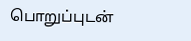பொறுப்புடன்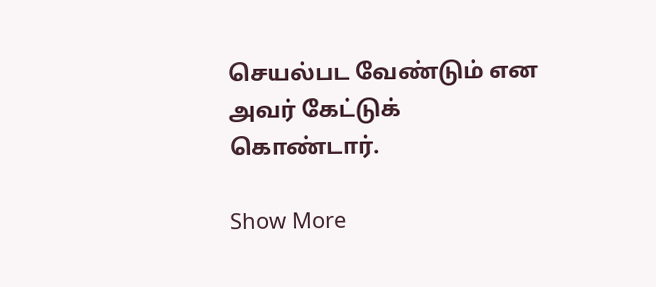செயல்பட வேண்டும் என அவர் கேட்டுக் கொண்டார்.

Show More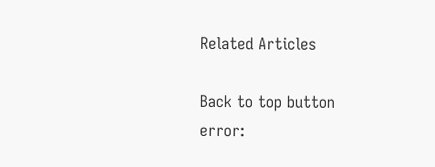Related Articles

Back to top button
error: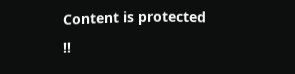Content is protected !!